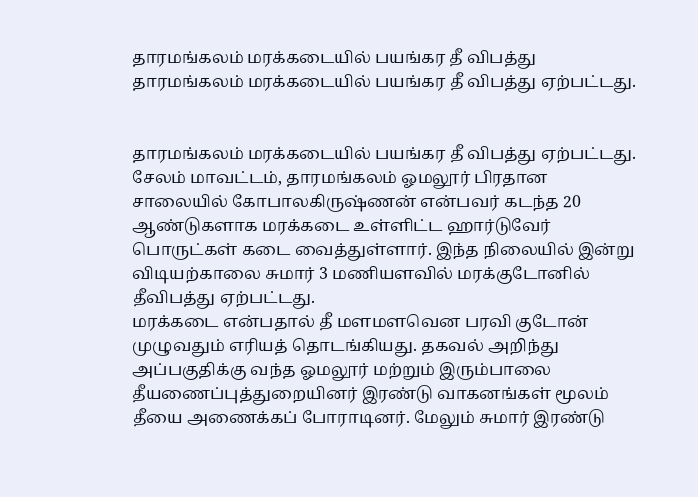தாரமங்கலம் மரக்கடையில் பயங்கர தீ விபத்து
தாரமங்கலம் மரக்கடையில் பயங்கர தீ விபத்து ஏற்பட்டது.


தாரமங்கலம் மரக்கடையில் பயங்கர தீ விபத்து ஏற்பட்டது.
சேலம் மாவட்டம், தாரமங்கலம் ஓமலூர் பிரதான சாலையில் கோபாலகிருஷ்ணன் என்பவர் கடந்த 20 ஆண்டுகளாக மரக்கடை உள்ளிட்ட ஹார்டுவேர் பொருட்கள் கடை வைத்துள்ளார். இந்த நிலையில் இன்று விடியற்காலை சுமார் 3 மணியளவில் மரக்குடோனில் தீவிபத்து ஏற்பட்டது.
மரக்கடை என்பதால் தீ மளமளவென பரவி குடோன் முழுவதும் எரியத் தொடங்கியது. தகவல் அறிந்து அப்பகுதிக்கு வந்த ஓமலூர் மற்றும் இரும்பாலை தீயணைப்புத்துறையினர் இரண்டு வாகனங்கள் மூலம் தீயை அணைக்கப் போராடினர். மேலும் சுமார் இரண்டு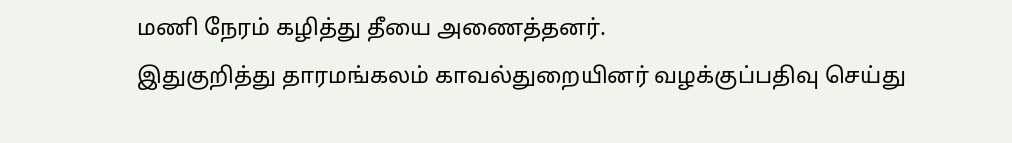மணி நேரம் கழித்து தீயை அணைத்தனர்.
இதுகுறித்து தாரமங்கலம் காவல்துறையினர் வழக்குப்பதிவு செய்து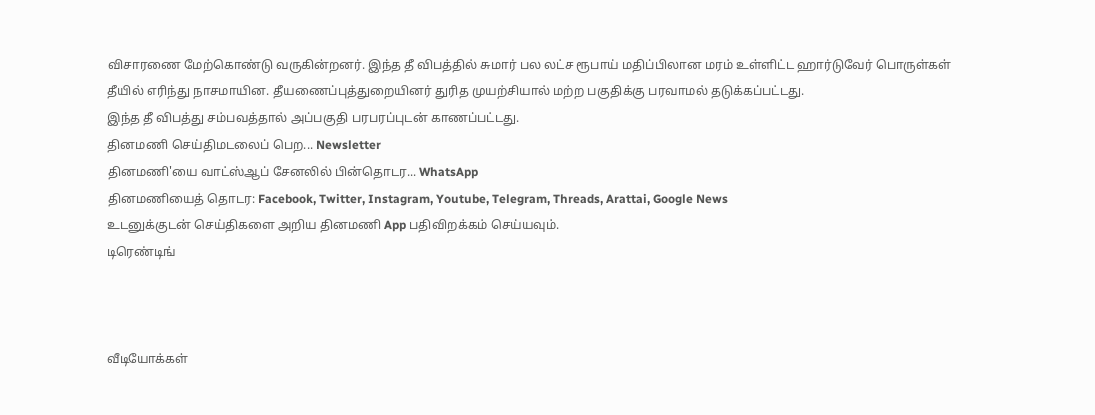விசாரணை மேற்கொண்டு வருகின்றனர். இந்த தீ விபத்தில் சுமார் பல லட்ச ரூபாய் மதிப்பிலான மரம் உள்ளிட்ட ஹார்டுவேர் பொருள்கள் தீயில் எரிந்து நாசமாயின. தீயணைப்புத்துறையினர் துரித முயற்சியால் மற்ற பகுதிக்கு பரவாமல் தடுக்கப்பட்டது.
இந்த தீ விபத்து சம்பவத்தால் அப்பகுதி பரபரப்புடன் காணப்பட்டது.
தினமணி செய்திமடலைப் பெற... Newsletter
தினமணி'யை வாட்ஸ்ஆப் சேனலில் பின்தொடர... WhatsApp
தினமணியைத் தொடர: Facebook, Twitter, Instagram, Youtube, Telegram, Threads, Arattai, Google News
உடனுக்குடன் செய்திகளை அறிய தினமணி App பதிவிறக்கம் செய்யவும்.
டிரெண்டிங்



வீடியோக்கள்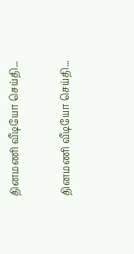தினமணி வீடியோ செய்தி...

தினமணி வீடியோ செய்தி...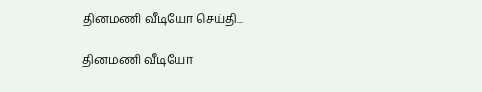தினமணி வீடியோ செய்தி...

தினமணி வீடியோ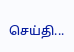செய்தி...